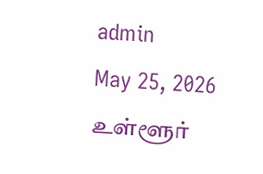admin
May 25, 2026
உள்ளூர்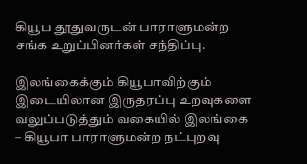கியூப தூதுவருடன் பாராளுமன்ற சங்க உறுப்பினர்கள் சந்திப்பு.

இலங்கைக்கும் கியூபாவிற்கும் இடையிலான இருதரப்பு உறவுகளை வலுப்படுத்தும் வகையில் இலங்கை – கியூபா பாராளுமன்ற நட்புறவு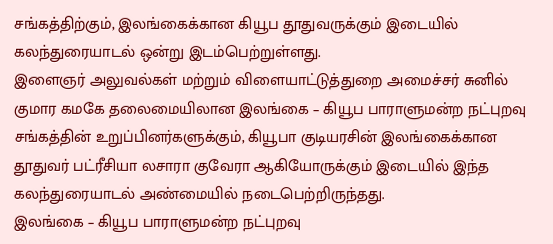சங்கத்திற்கும், இலங்கைக்கான கியூப தூதுவருக்கும் இடையில் கலந்துரையாடல் ஒன்று இடம்பெற்றுள்ளது.
இளைஞர் அலுவல்கள் மற்றும் விளையாட்டுத்துறை அமைச்சர் சுனில் குமார கமகே தலைமையிலான இலங்கை – கியூப பாராளுமன்ற நட்புறவு சங்கத்தின் உறுப்பினர்களுக்கும், கியூபா குடியரசின் இலங்கைக்கான தூதுவர் பட்ரீசியா லசாரா குவேரா ஆகியோருக்கும் இடையில் இந்த கலந்துரையாடல் அண்மையில் நடைபெற்றிருந்தது.
இலங்கை – கியூப பாராளுமன்ற நட்புறவு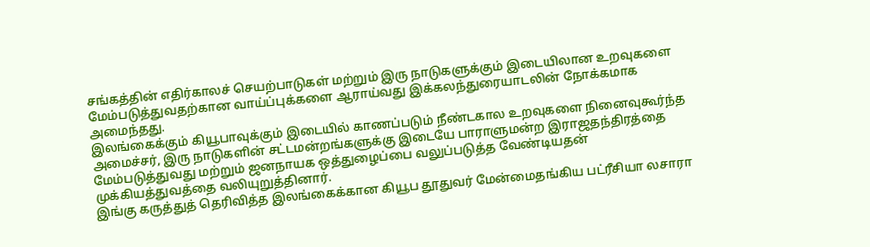சங்கத்தின் எதிர்காலச் செயற்பாடுகள் மற்றும் இரு நாடுகளுக்கும் இடையிலான உறவுகளை மேம்படுத்துவதற்கான வாய்ப்புக்களை ஆராய்வது இக்கலந்துரையாடலின் நோக்கமாக அமைந்தது.
இலங்கைக்கும் கியூபாவுக்கும் இடையில் காணப்படும் நீண்டகால உறவுகளை நினைவுகூர்ந்த அமைச்சர், இரு நாடுகளின் சட்டமன்றங்களுக்கு இடையே பாராளுமன்ற இராஜதந்திரத்தை மேம்படுத்துவது மற்றும் ஜனநாயக ஒத்துழைப்பை வலுப்படுத்த வேண்டியதன் முக்கியத்துவத்தை வலியுறுத்தினார்.
இங்கு கருத்துத் தெரிவித்த இலங்கைக்கான கியூப தூதுவர் மேன்மைதங்கிய பட்ரீசியா லசாரா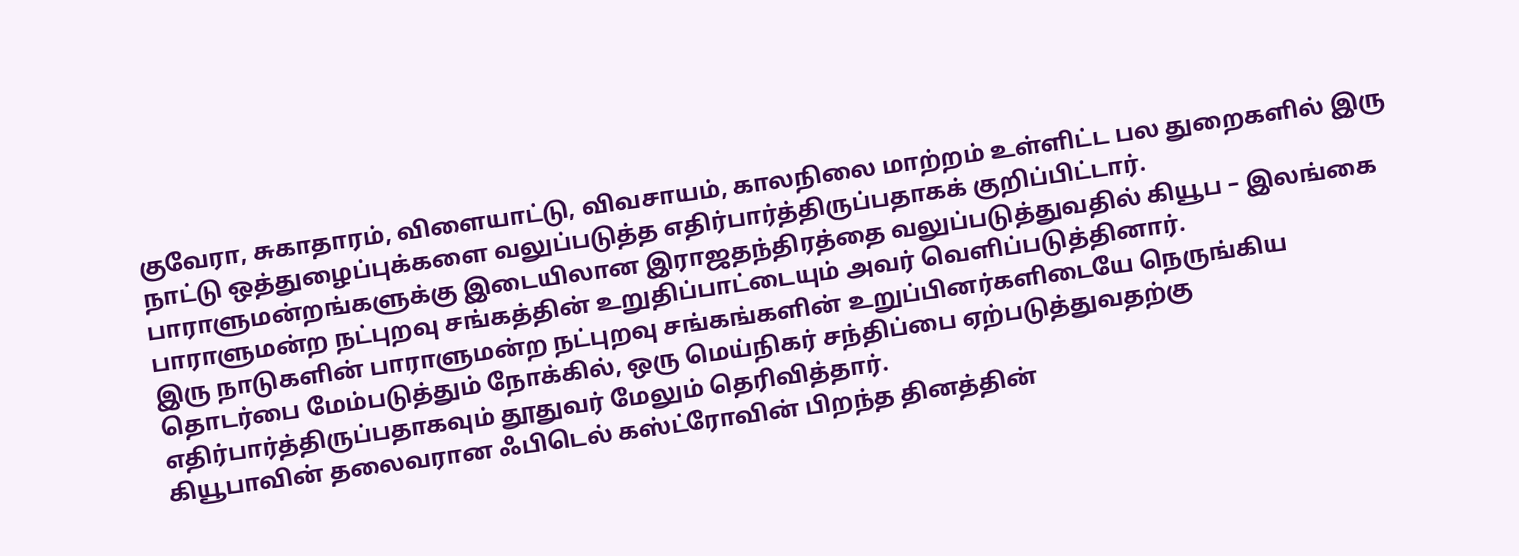குவேரா, சுகாதாரம், விளையாட்டு, விவசாயம், காலநிலை மாற்றம் உள்ளிட்ட பல துறைகளில் இரு நாட்டு ஒத்துழைப்புக்களை வலுப்படுத்த எதிர்பார்த்திருப்பதாகக் குறிப்பிட்டார்.
பாராளுமன்றங்களுக்கு இடையிலான இராஜதந்திரத்தை வலுப்படுத்துவதில் கியூப – இலங்கை பாராளுமன்ற நட்புறவு சங்கத்தின் உறுதிப்பாட்டையும் அவர் வெளிப்படுத்தினார்.
இரு நாடுகளின் பாராளுமன்ற நட்புறவு சங்கங்களின் உறுப்பினர்களிடையே நெருங்கிய தொடர்பை மேம்படுத்தும் நோக்கில், ஒரு மெய்நிகர் சந்திப்பை ஏற்படுத்துவதற்கு எதிர்பார்த்திருப்பதாகவும் தூதுவர் மேலும் தெரிவித்தார்.
கியூபாவின் தலைவரான ஃபிடெல் கஸ்ட்ரோவின் பிறந்த தினத்தின்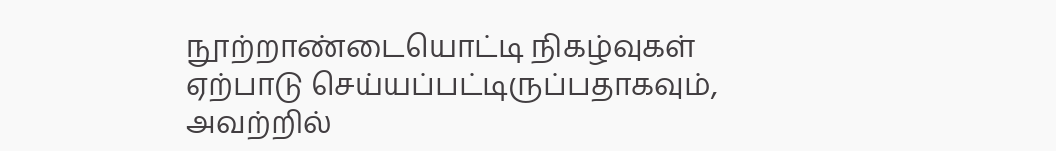நூற்றாண்டையொட்டி நிகழ்வுகள் ஏற்பாடு செய்யப்பட்டிருப்பதாகவும், அவற்றில்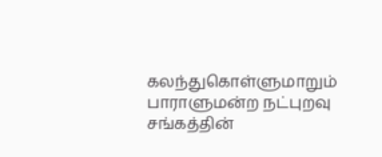கலந்துகொள்ளுமாறும் பாராளுமன்ற நட்புறவு சங்கத்தின்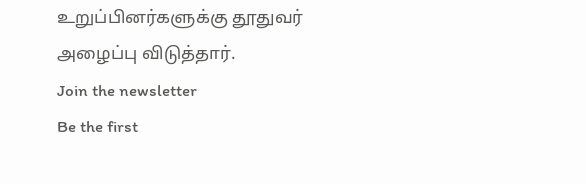உறுப்பினர்களுக்கு தூதுவர் அழைப்பு விடுத்தார்.
Join the newsletter
Be the first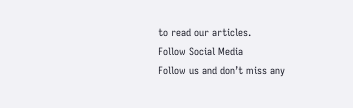to read our articles.
Follow Social Media
Follow us and don’t miss any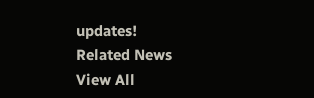updates!
Related News
View All